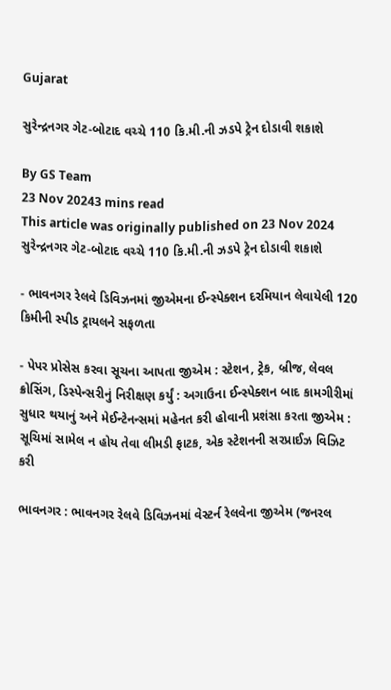Gujarat

સુરેન્દ્રનગર ગેટ-બોટાદ વચ્ચે 110 કિ.મી.ની ઝડપે ટ્રેન દોડાવી શકાશે

By GS Team
23 Nov 20243 mins read
This article was originally published on 23 Nov 2024
સુરેન્દ્રનગર ગેટ-બોટાદ વચ્ચે 110 કિ.મી.ની ઝડપે ટ્રેન દોડાવી શકાશે

- ભાવનગર રેલવે ડિવિઝનમાં જીએમના ઈન્સ્પેક્શન દરમિયાન લેવાયેલી 120 કિમીની સ્પીડ ટ્રાયલને સફળતા

- પેપર પ્રોસેસ કરવા સૂચના આપતા જીએમ : સ્ટેશન, ટ્રેક, બ્રીજ, લેવલ ક્રોસિંગ, ડિસ્પેન્સરીનું નિરીક્ષણ કર્યું : અગાઉના ઈન્સ્પેક્શન બાદ કામગીરીમાં સુધાર થયાનું અને મેઈન્ટેનન્સમાં મહેનત કરી હોવાની પ્રશંસા કરતા જીએમ : સૂચિમાં સામેલ ન હોય તેવા લીમડી ફાટક, એક સ્ટેશનની સરપ્રાઈઝ વિઝિટ કરી

ભાવનગર : ભાવનગર રેલવે ડિવિઝનમાં વેસ્ટર્ન રેલવેના જીએમ (જનરલ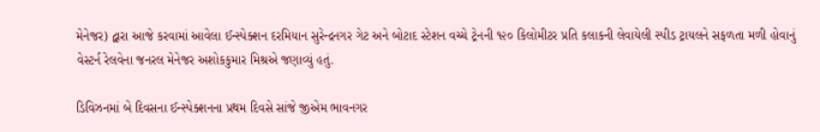મેનેજર) દ્વારા આજે કરવામાં આવેલા ઈન્સ્પેક્શન દરમિયાન સુરેન્દ્રનગર ગેટ અને બોટાદ સ્ટેશન વચ્ચે ટ્રેનની ૧૨૦ કિલોમીટર પ્રતિ કલાકની લેવાયેલી સ્પીડ ટ્રાયલને સફળતા મળી હોવાનું વેસ્ટર્ન રેલવેના જનરલ મેનેજર અશોકકુમાર મિશ્રએ જણાવ્યું હતું.

ડિવિઝનમાં બે દિવસના ઈન્સ્પેક્શનના પ્રથમ દિવસે સાંજે જીએમ ભાવનગર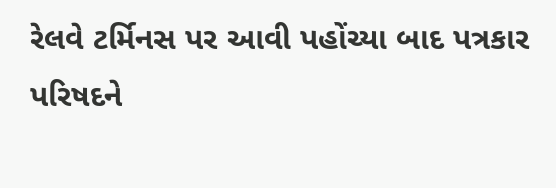રેલવે ટર્મિનસ પર આવી પહોંચ્યા બાદ પત્રકાર પરિષદને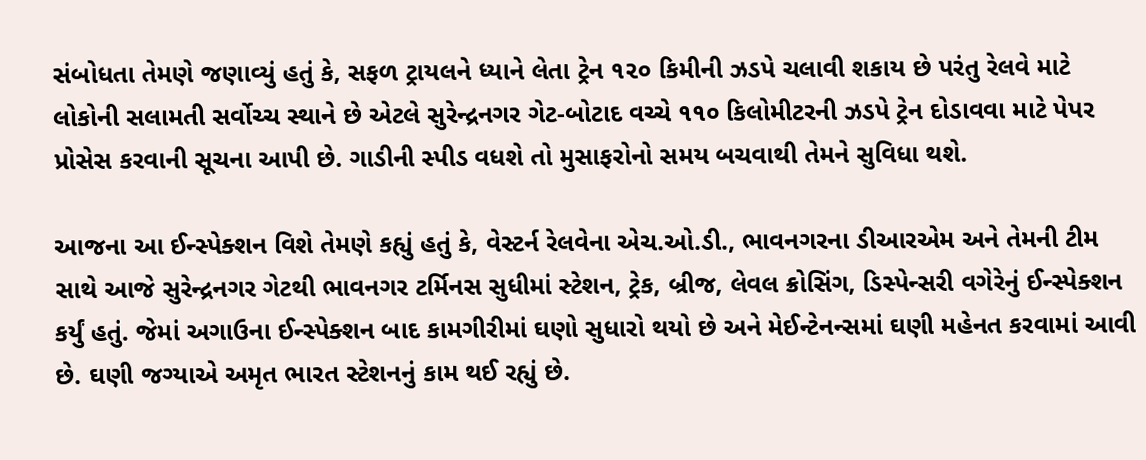સંબોધતા તેમણે જણાવ્યું હતું કે, સફળ ટ્રાયલને ધ્યાને લેતા ટ્રેન ૧૨૦ કિમીની ઝડપે ચલાવી શકાય છે પરંતુ રેલવે માટે લોકોની સલામતી સર્વોચ્ચ સ્થાને છે એટલે સુરેન્દ્રનગર ગેટ-બોટાદ વચ્ચે ૧૧૦ કિલોમીટરની ઝડપે ટ્રેન દોડાવવા માટે પેપર પ્રોસેસ કરવાની સૂચના આપી છે. ગાડીની સ્પીડ વધશે તો મુસાફરોનો સમય બચવાથી તેમને સુવિધા થશે.

આજના આ ઈન્સ્પેક્શન વિશે તેમણે કહ્યું હતું કે, વેસ્ટર્ન રેલવેના એચ.ઓ.ડી., ભાવનગરના ડીઆરએમ અને તેમની ટીમ સાથે આજે સુરેન્દ્રનગર ગેટથી ભાવનગર ટર્મિનસ સુધીમાં સ્ટેશન, ટ્રેક, બ્રીજ, લેવલ ક્રોસિંગ, ડિસ્પેન્સરી વગેરેનું ઈન્સ્પેક્શન કર્યું હતું. જેમાં અગાઉના ઈન્સ્પેક્શન બાદ કામગીરીમાં ઘણો સુધારો થયો છે અને મેઈન્ટેનન્સમાં ઘણી મહેનત કરવામાં આવી છે. ઘણી જગ્યાએ અમૃત ભારત સ્ટેશનનું કામ થઈ રહ્યું છે.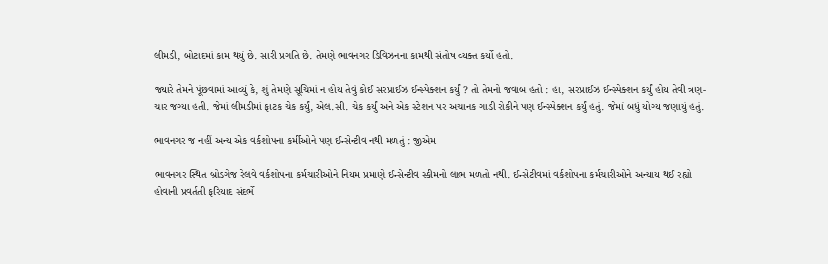લીમડી, બોટાદમાં કામ થયું છે. સારી પ્રગતિ છે. તેમણે ભાવનગર ડિવિઝનના કામથી સંતોષ વ્યક્ત કર્યો હતો.

જ્યારે તેમને પૂંછવામાં આવ્યું કે, શું તેમણે સૂચિમાં ન હોય તેવું કોઈ સરપ્રાઈઝ ઈન્સ્પેક્શન કર્યું ? તો તેમનો જવાબ હતો : હા, સરપ્રાઈઝ ઈન્સ્પેક્શન કર્યું હોય તેવી ત્રણ-ચાર જગ્યા હતી. જેમાં લીમડીમાં ફાટક ચેક કર્યું, એલ.સી. ચેક કર્યું અને એક સ્ટેશન પર અચાનક ગાડી રોકીને પણ ઈન્સ્પેક્શન કર્યું હતું. જેમાં બધું યોગ્ય જણાયું હતું.

ભાવનગર જ નહીં અન્ય એક વર્કશોપના કર્મીઓને પણ ઈન્સેન્ટીવ નથી મળતું : જીએમ

ભાવનગર સ્થિત બ્રોડગેજ રેલવે વર્કશોપના કર્મચારીઓને નિયમ પ્રમાણે ઈન્સેન્ટીવ સ્કીમનો લાભ મળતો નથી. ઈન્સેટીવમાં વર્કશોપના કર્મચારીઓને અન્યાય થઈ રહ્યો હોવાની પ્રવર્તતી ફરિયાદ સંદર્ભે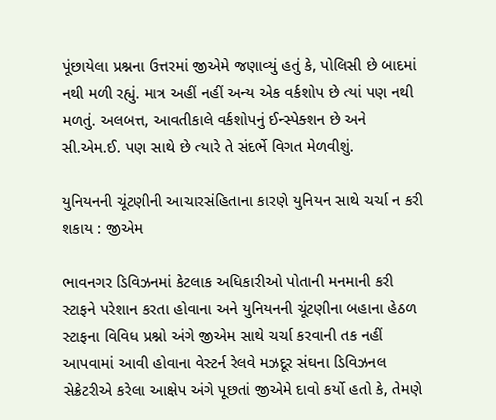પૂંછાયેલા પ્રશ્નના ઉત્તરમાં જીએમે જણાવ્યું હતું કે, પોલિસી છે બાદમાં નથી મળી રહ્યું. માત્ર અહીં નહીં અન્ય એક વર્કશોપ છે ત્યાં પણ નથી મળતું. અલબત્ત, આવતીકાલે વર્કશોપનું ઈન્સ્પેક્શન છે અને સી.એમ.ઈ. પણ સાથે છે ત્યારે તે સંદર્ભે વિગત મેળવીશું.

યુનિયનની ચૂંટણીની આચારસંહિતાના કારણે યુનિયન સાથે ચર્ચા ન કરી શકાય : જીએમ

ભાવનગર ડિવિઝનમાં કેટલાક અધિકારીઓ પોતાની મનમાની કરી સ્ટાફને પરેશાન કરતા હોવાના અને યુનિયનની ચૂંટણીના બહાના હેઠળ સ્ટાફના વિવિધ પ્રશ્નો અંગે જીએમ સાથે ચર્ચા કરવાની તક નહીં આપવામાં આવી હોવાના વેસ્ટર્ન રેલવે મઝદૂર સંઘના ડિવિઝનલ સેક્રેટરીએ કરેલા આક્ષેપ અંગે પૂછતાં જીએમે દાવો કર્યો હતો કે, તેમણે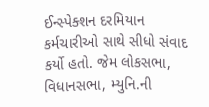ઈન્સ્પેક્શન દરમિયાન કર્મચારીઓ સાથે સીધો સંવાદ કર્યો હતો. જેમ લોકસભા, વિધાનસભા, મ્યુનિ.ની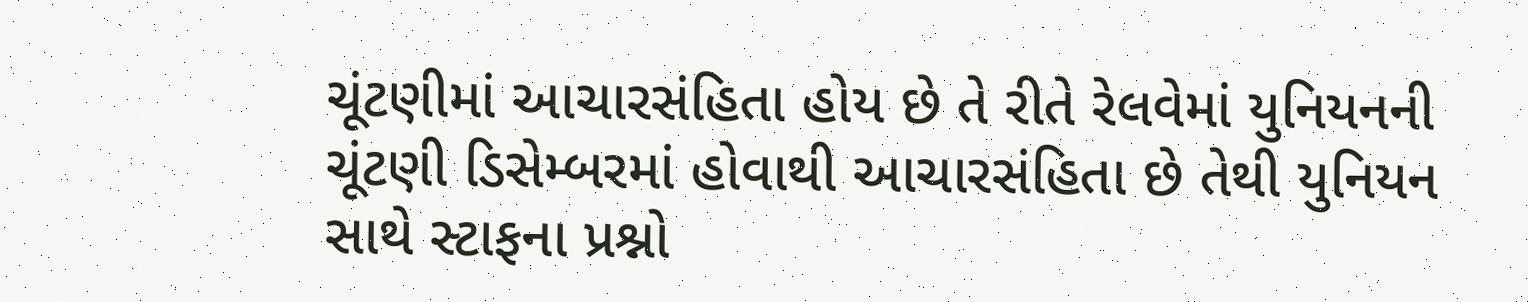ચૂંટણીમાં આચારસંહિતા હોય છે તે રીતે રેલવેમાં યુનિયનની ચૂંટણી ડિસેમ્બરમાં હોવાથી આચારસંહિતા છે તેથી યુનિયન સાથે સ્ટાફના પ્રશ્નો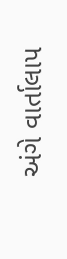અંગે વાર્તાલાપ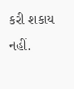કરી શકાય નહીં.